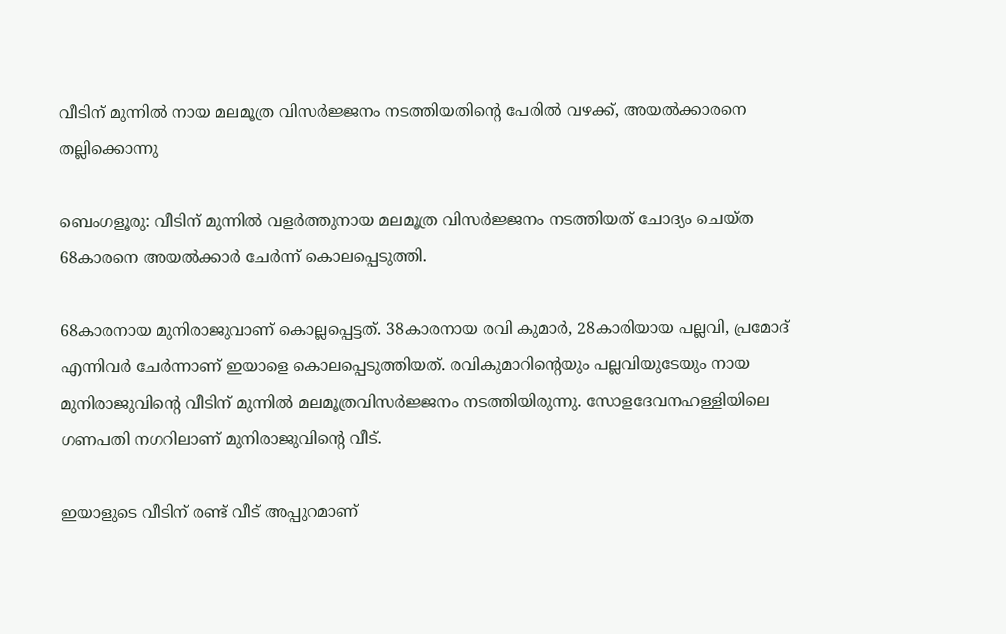വീടിന് മുന്നിൽ നായ മലമൂത്ര വിസർജ്ജനം നടത്തിയതിന്റെ പേരിൽ വഴക്ക്, അയൽക്കാരനെ തല്ലിക്കൊന്നു

ബെംഗളൂരു: വീടിന് മുന്നില്‍ വളര്‍ത്തുനായ മലമൂത്ര വിസര്‍ജ്ജനം നടത്തിയത് ചോദ്യം ചെയ്ത 68കാരനെ അയൽക്കാർ ചേർന്ന് കൊലപ്പെടുത്തി.

68കാരനായ മുനിരാജുവാണ് കൊല്ലപ്പെട്ടത്. 38കാരനായ രവി കുമാര്‍, 28കാരിയായ പല്ലവി, പ്രമോദ് എന്നിവര്‍ ചേര്‍ന്നാണ് ഇയാളെ കൊലപ്പെടുത്തിയത്. രവികുമാറിന്‍റെയും പല്ലവിയുടേയും നായ മുനിരാജുവിന്റെ വീടിന് മുന്നില്‍ മലമൂത്രവിസര്‍ജ്ജനം നടത്തിയിരുന്നു. സോളദേവനഹള്ളിയിലെ ഗണപതി നഗറിലാണ് മുനിരാജുവിന്‍റെ വീട്.

ഇയാളുടെ വീടിന് രണ്ട് വീട് അപ്പുറമാണ്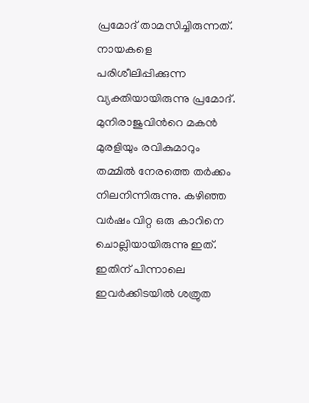പ്രമോദ് താമസിച്ചിരുന്നത്. നായകളെ പരിശീലിപ്പിക്കുന്ന വ്യക്തിയായിരുന്നു പ്രമോദ്. മുനിരാജുവിന്‍റെ മകന്‍ മുരളിയും രവികുമാറും തമ്മില്‍ നേരത്തെ തര്‍ക്കം നിലനിന്നിരുന്നു. കഴിഞ്ഞ വര്‍ഷം വിറ്റ ഒരു കാറിനെ ചൊല്ലിയായിരുന്നു ഇത്. ഇതിന് പിന്നാലെ ഇവര്‍ക്കിടയില്‍ ശത്രുത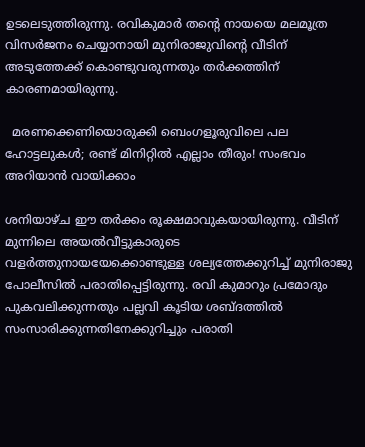ഉടലെടുത്തിരുന്നു. രവികുമാര്‍ തന്റെ നായയെ മലമൂത്ര വിസര്‍ജനം ചെയ്യാനായി മുനിരാജുവിന്റെ വീടിന് അടുത്തേക്ക് കൊണ്ടുവരുന്നതും തര്‍ക്കത്തിന് കാരണമായിരുന്നു.

  മരണക്കെണിയൊരുക്കി ബെംഗളൂരുവിലെ പല ഹോട്ടലുകൾ; രണ്ട് മിനിറ്റിൽ എല്ലാം തീരും! സംഭവം അറിയാൻ വായിക്കാം

ശനിയാഴ്ച ഈ തര്‍ക്കം രൂക്ഷമാവുകയായിരുന്നു. വീടിന് മുന്നിലെ അയല്‍വീട്ടുകാരുടെ വളര്‍ത്തുനായയേക്കൊണ്ടുള്ള ശല്യത്തേക്കുറിച്ച്‌ മുനിരാജു പോലീസില്‍ പരാതിപ്പെട്ടിരുന്നു. രവി കുമാറും പ്രമോദും പുകവലിക്കുന്നതും പല്ലവി കൂടിയ ശബ്ദത്തില്‍ സംസാരിക്കുന്നതിനേക്കുറിച്ചും പരാതി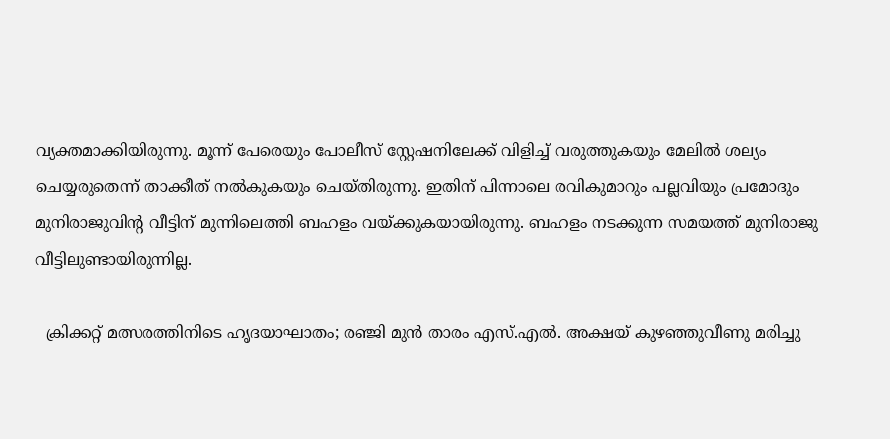വ്യക്തമാക്കിയിരുന്നു. മൂന്ന് പേരെയും പോലീസ് സ്റ്റേഷനിലേക്ക് വിളിച്ച്‌ വരുത്തുകയും മേലില്‍ ശല്യം ചെയ്യരുതെന്ന് താക്കീത് നല്‍കുകയും ചെയ്തിരുന്നു. ഇതിന് പിന്നാലെ രവികുമാറും പല്ലവിയും പ്രമോദും മുനിരാജുവിന്‍റ വീട്ടിന് മുന്നിലെത്തി ബഹളം വയ്ക്കുകയായിരുന്നു. ബഹളം നടക്കുന്ന സമയത്ത് മുനിരാജു വീട്ടിലുണ്ടായിരുന്നില്ല.

  ക്രിക്കറ്റ് മത്സരത്തിനിടെ ഹൃദയാഘാതം; രഞ്ജി മുൻ താരം എസ്.എൽ. അക്ഷയ് കുഴഞ്ഞുവീണു മരിച്ചു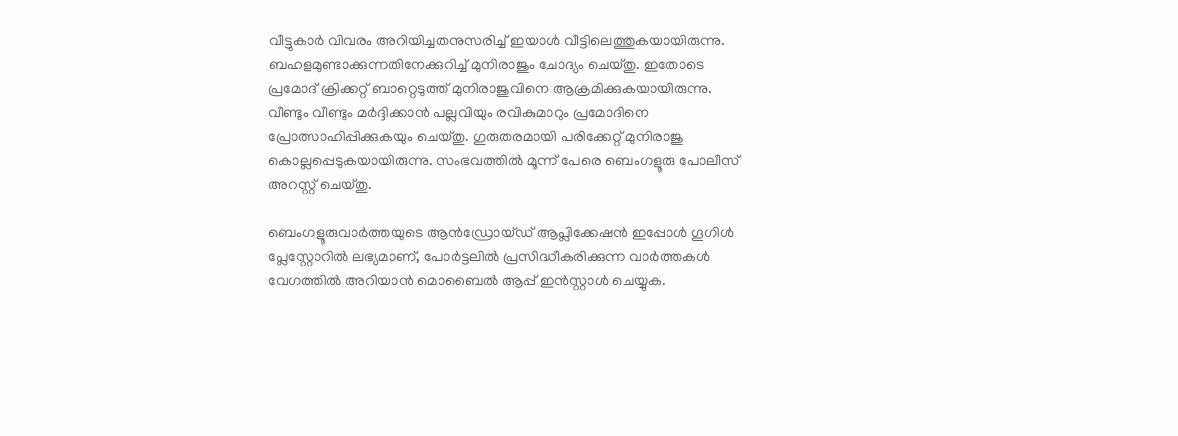വീട്ടുകാര്‍ വിവരം അറിയിച്ചതനുസരിച്ച്‌ ഇയാള്‍ വീട്ടിലെത്തുകയായിരുന്നു. ബഹളമുണ്ടാക്കുന്നതിനേക്കുറിച്ച്‌ മുനിരാജും ചോദ്യം ചെയ്തു. ഇതോടെ പ്രമോദ് ക്രിക്കറ്റ് ബാറ്റെടുത്ത് മുനിരാജുവിനെ ആക്രമിക്കുകയായിരുന്നു. വീണ്ടും വീണ്ടും മര്‍ദ്ദിക്കാന്‍ പല്ലവിയും രവികുമാറും പ്രമോദിനെ പ്രോത്സാഹിപ്പിക്കുകയും ചെയ്തു. ഗുരുതരമായി പരിക്കേറ്റ് മുനിരാജു കൊല്ലപ്പെടുകയായിരുന്നു. സംഭവത്തില്‍ മൂന്ന് പേരെ ബെംഗളൂരു പോലീസ് അറസ്റ്റ് ചെയ്തു.

ബെംഗളൂരുവാർത്തയുടെ ആൻഡ്രോയ്ഡ് ആപ്ലിക്കേഷൻ ഇപ്പോൾ ഗൂഗിൾ പ്ലേസ്റ്റോറിൽ ലഭ്യമാണ്, പോർട്ടലിൽ പ്രസിദ്ധീകരിക്കുന്ന വാർത്തകൾ വേഗത്തിൽ അറിയാൻ മൊബൈൽ ആപ്പ് ഇൻസ്റ്റാൾ ചെയ്യുക.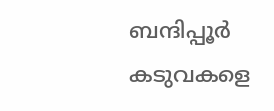ബന്ദിപ്പൂര്‍ കടുവകളെ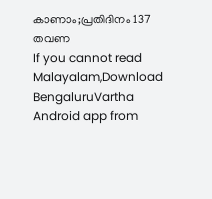കാണാം;പ്രതിദിനം 137 തവണ
If you cannot read Malayalam,Download BengaluruVartha Android app from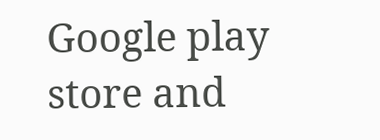Google play store and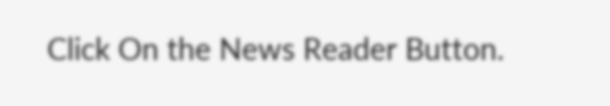Click On the News Reader Button.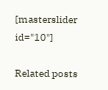[masterslider id="10"]

Related posts